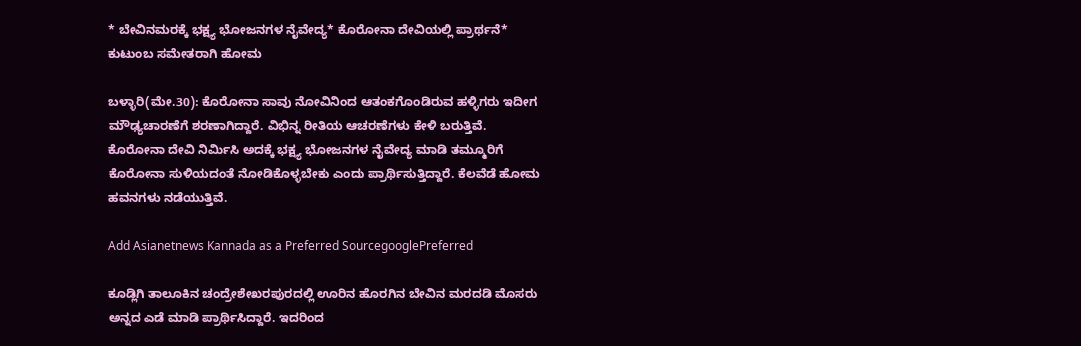* ಬೇವಿನಮರಕ್ಕೆ ಭಕ್ಷ್ಯ ಭೋಜನಗಳ ನೈವೇದ್ಯ* ಕೊರೋನಾ ದೇವಿಯಲ್ಲಿ ಪ್ರಾರ್ಥನೆ* ಕುಟುಂಬ ಸಮೇತರಾಗಿ ಹೋಮ

ಬಳ್ಳಾರಿ(ಮೇ.30): ಕೊರೋನಾ ಸಾವು ನೋವಿನಿಂದ ಆತಂಕಗೊಂಡಿರುವ ಹಳ್ಳಿಗರು ಇದೀಗ ಮೌಢ್ಯಚಾರಣೆಗೆ ಶರಣಾಗಿದ್ದಾರೆ. ವಿಭಿನ್ನ ರೀತಿಯ ಆಚರಣೆಗಳು ಕೇಳಿ ಬರುತ್ತಿವೆ. ಕೊರೋನಾ ದೇವಿ ನಿರ್ಮಿಸಿ ಅದಕ್ಕೆ ಭಕ್ಷ್ಯ ಭೋಜನಗಳ ನೈವೇದ್ಯ ಮಾಡಿ ತಮ್ಮೂರಿಗೆ ಕೊರೋನಾ ಸುಳಿಯದಂತೆ ನೋಡಿಕೊಳ್ಳಬೇಕು ಎಂದು ಪ್ರಾರ್ಥಿಸುತ್ತಿದ್ದಾರೆ. ಕೆಲವೆಡೆ ಹೋಮ ಹವನಗಳು ನಡೆಯುತ್ತಿವೆ.

Add Asianetnews Kannada as a Preferred SourcegooglePreferred

ಕೂಡ್ಲಿಗಿ ತಾಲೂಕಿನ ಚಂದ್ರೇಶೇಖರಪುರದಲ್ಲಿ ಊರಿನ ಹೊರಗಿನ ಬೇವಿನ ಮರದಡಿ ಮೊಸರು ಅನ್ನದ ಎಡೆ ಮಾಡಿ ಪ್ರಾರ್ಥಿಸಿದ್ದಾರೆ. ಇದರಿಂದ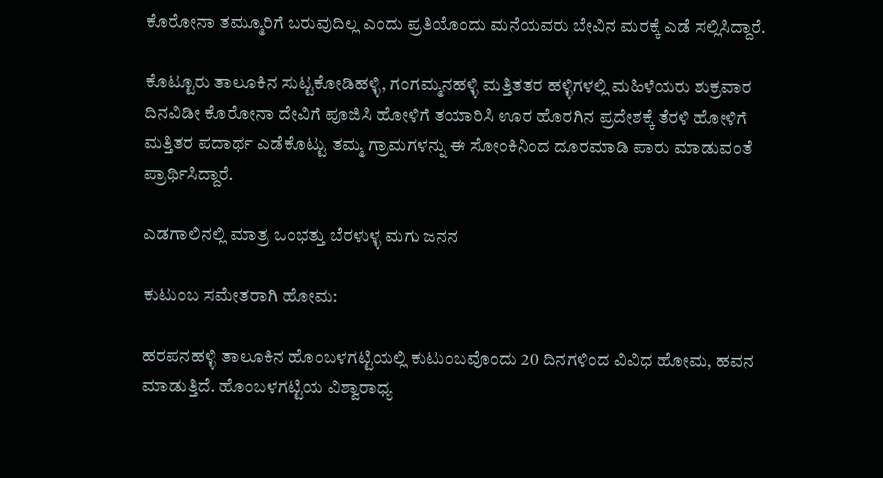ಕೊರೋನಾ ತಮ್ಮೂರಿಗೆ ಬರುವುದಿಲ್ಲ ಎಂದು ಪ್ರತಿಯೊಂದು ಮನೆಯವರು ಬೇವಿನ ಮರಕ್ಕೆ ಎಡೆ ಸಲ್ಲಿಸಿದ್ದಾರೆ.

ಕೊಟ್ಟೂರು ತಾಲೂಕಿನ ಸುಟ್ಟಕೋಡಿಹಳ್ಳಿ, ಗಂಗಮ್ಮನಹಳ್ಳಿ ಮತ್ತಿತತರ ಹಳ್ಳಿಗಳಲ್ಲಿ ಮಹಿಳೆಯರು ಶುಕ್ರವಾರ ದಿನವಿಡೀ ಕೊರೋನಾ ದೇವಿಗೆ ಪೂಜಿಸಿ ಹೋಳಿಗೆ ತಯಾರಿಸಿ ಊರ ಹೊರಗಿನ ಪ್ರದೇಶಕ್ಕೆ ತೆರಳಿ ಹೋಳಿಗೆ ಮತ್ತಿತರ ಪದಾರ್ಥ ಎಡೆಕೊಟ್ಟು ತಮ್ಮ ಗ್ರಾಮಗಳನ್ನು ಈ ಸೋಂಕಿನಿಂದ ದೂರಮಾಡಿ ಪಾರು ಮಾಡುವಂತೆ ಪ್ರಾರ್ಥಿಸಿದ್ದಾರೆ.

ಎಡಗಾಲಿನಲ್ಲಿ ಮಾತ್ರ ಒಂಭತ್ತು ಬೆರಳುಳ್ಳ ಮಗು ಜನನ

ಕುಟುಂಬ ಸಮೇತರಾಗಿ ಹೋಮ:

ಹರಪನಹಳ್ಳಿ ತಾಲೂಕಿನ ಹೊಂಬಳಗಟ್ಟಿಯಲ್ಲಿ ಕುಟುಂಬವೊಂದು 20 ದಿನಗಳಿಂದ ವಿವಿಧ ಹೋಮ, ಹವನ ಮಾಡುತ್ತಿದೆ. ಹೊಂಬಳಗಟ್ಟಿಯ ವಿಶ್ವಾರಾಧ್ಯ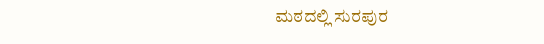ಮಠದಲ್ಲಿ ಸುರಪುರ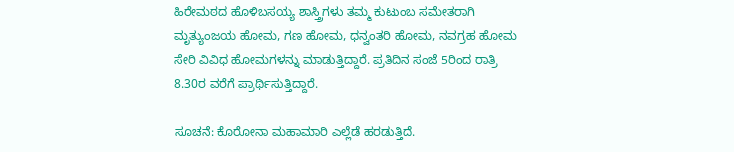ಹಿರೇಮಠದ ಹೊಳಿಬಸಯ್ಯ ಶಾಸ್ತ್ರಿಗಳು ತಮ್ಮ ಕುಟುಂಬ ಸಮೇತರಾಗಿ ಮೃತ್ಯುಂಜಯ ಹೋಮ, ಗಣ ಹೋಮ, ಧನ್ವಂತರಿ ಹೋಮ, ನವಗ್ರಹ ಹೋಮ ಸೇರಿ ವಿವಿಧ ಹೋಮಗಳನ್ನು ಮಾಡುತ್ತಿದ್ದಾರೆ. ಪ್ರತಿದಿನ ಸಂಜೆ 5ರಿಂದ ರಾತ್ರಿ 8.30ರ ವರೆಗೆ ಪ್ರಾರ್ಥಿಸುತ್ತಿದ್ದಾರೆ.

ಸೂಚನೆ: ಕೊರೋನಾ ಮಹಾಮಾರಿ ಎಲ್ಲೆಡೆ ಹರಡುತ್ತಿದೆ.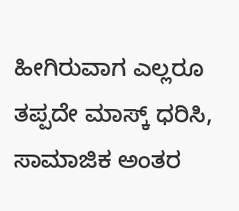ಹೀಗಿರುವಾಗ ಎಲ್ಲರೂ ತಪ್ಪದೇ ಮಾಸ್ಕ್ ಧರಿಸಿ, ಸಾಮಾಜಿಕ ಅಂತರ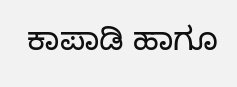ಕಾಪಾಡಿ ಹಾಗೂ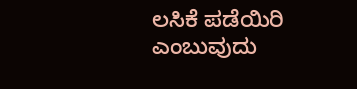ಲಸಿಕೆ ಪಡೆಯಿರಿ ಎಂಬುವುದು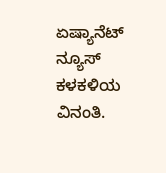ಏಷ್ಯಾನೆಟ್‌ ನ್ಯೂಸ್‌ ಕಳಕಳಿಯ ವಿನಂತಿ.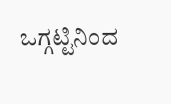ಒಗ್ಗಟ್ಟಿನಿಂದ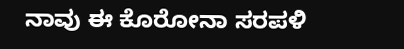ನಾವು ಈ ಕೊರೋನಾ ಸರಪಳಿ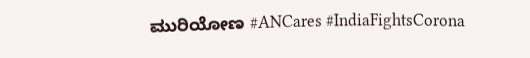ಮುರಿಯೋಣ #ANCares #IndiaFightsCorona